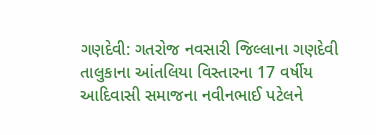ગણદેવી: ગતરોજ નવસારી જિલ્લાના ગણદેવી તાલુકાના આંતલિયા વિસ્તારના 17 વર્ષીય આદિવાસી સમાજના નવીનભાઈ પટેલને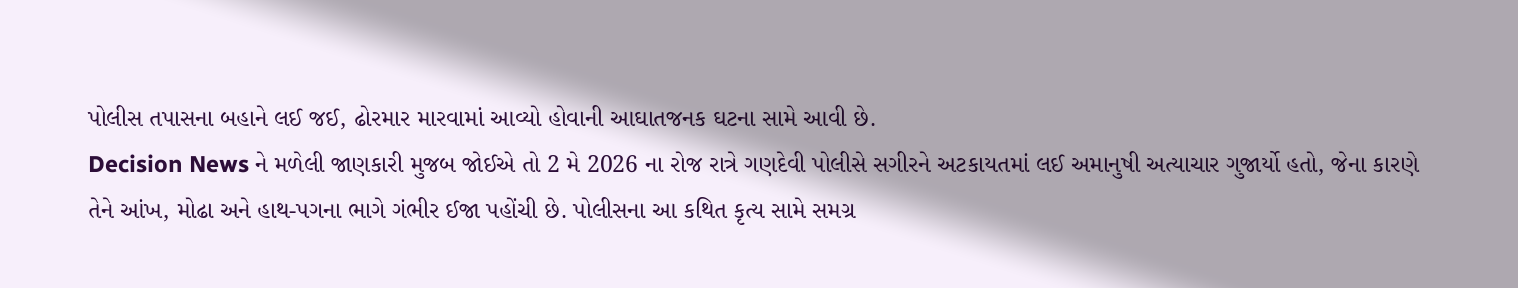પોલીસ તપાસના બહાને લઈ જઈ, ઢોરમાર મારવામાં આવ્યો હોવાની આઘાતજનક ઘટના સામે આવી છે.
Decision News ને મળેલી જાણકારી મુજબ જોઈએ તો 2 મે 2026 ના રોજ રાત્રે ગણદેવી પોલીસે સગીરને અટકાયતમાં લઈ અમાનુષી અત્યાચાર ગુજાર્યો હતો, જેના કારણે તેને આંખ, મોઢા અને હાથ-પગના ભાગે ગંભીર ઈજા પહોંચી છે. પોલીસના આ કથિત કૃત્ય સામે સમગ્ર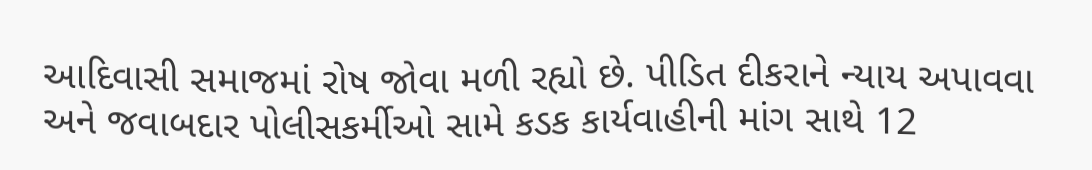આદિવાસી સમાજમાં રોષ જોવા મળી રહ્યો છે. પીડિત દીકરાને ન્યાય અપાવવા અને જવાબદાર પોલીસકર્મીઓ સામે કડક કાર્યવાહીની માંગ સાથે 12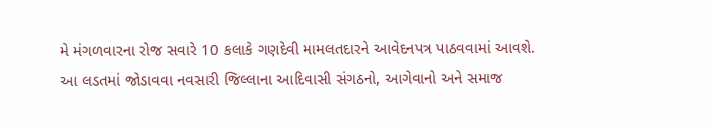મે મંગળવારના રોજ સવારે 10 કલાકે ગણદેવી મામલતદારને આવેદનપત્ર પાઠવવામાં આવશે.
આ લડતમાં જોડાવવા નવસારી જિલ્લાના આદિવાસી સંગઠનો, આગેવાનો અને સમાજ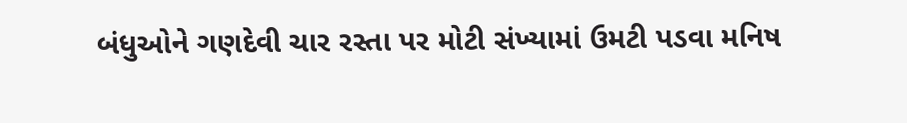બંધુઓને ગણદેવી ચાર રસ્તા પર મોટી સંખ્યામાં ઉમટી પડવા મનિષ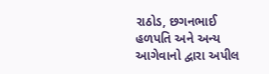રાઠોડ, છગનભાઈ હળપતિ અને અન્ય આગેવાનો દ્વારા અપીલ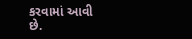કરવામાં આવી છે.